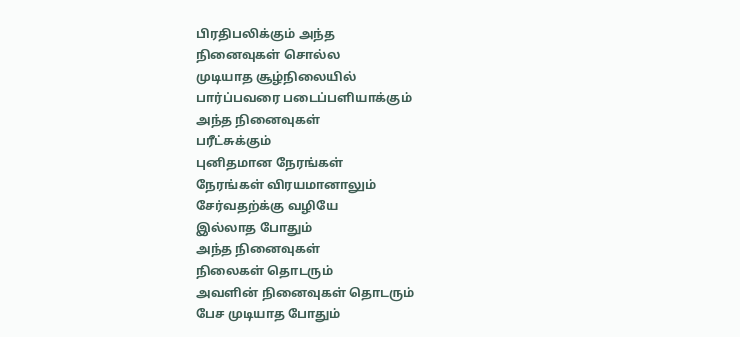பிரதிபலிக்கும் அந்த
நினைவுகள் சொல்ல
முடியாத சூழ்நிலையில்
பார்ப்பவரை படைப்பளியாக்கும்
அந்த நினைவுகள்
பரீட்சுக்கும்
புனிதமான நேரங்கள்
நேரங்கள் விரயமானாலும்
சேர்வதற்க்கு வழியே
இல்லாத போதும்
அந்த நினைவுகள்
நிலைகள் தொடரும்
அவளின் நினைவுகள் தொடரும்
பேச முடியாத போதும்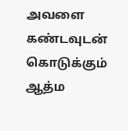அவளை கண்டவுடன்
கொடுக்கும் ஆத்ம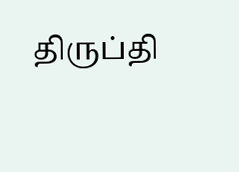திருப்தி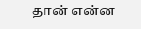தான் என்ன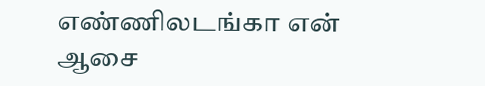எண்ணிலடங்கா என் ஆசை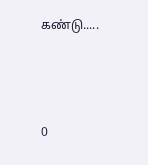கண்டு.....



0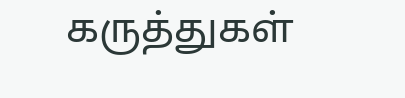கருத்துகள்